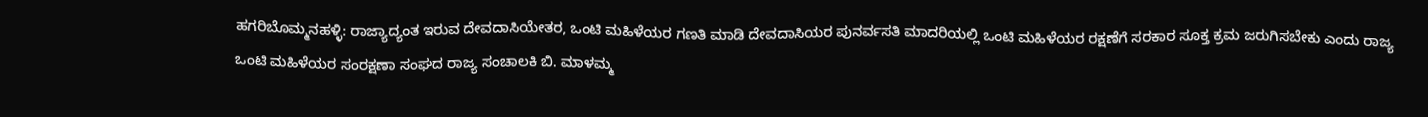ಹಗರಿಬೊಮ್ಮನಹಳ್ಳಿ: ರಾಜ್ಯಾದ್ಯಂತ ಇರುವ ದೇವದಾಸಿಯೇತರ, ಒಂಟಿ ಮಹಿಳೆಯರ ಗಣತಿ ಮಾಡಿ ದೇವದಾಸಿಯರ ಪುನರ್ವಸತಿ ಮಾದರಿಯಲ್ಲಿ ಒಂಟಿ ಮಹಿಳೆಯರ ರಕ್ಷಣೆಗೆ ಸರಕಾರ ಸೂಕ್ತ ಕ್ರಮ ಜರುಗಿಸಬೇಕು ಎಂದು ರಾಜ್ಯ ಒಂಟಿ ಮಹಿಳೆಯರ ಸಂರಕ್ಷಣಾ ಸಂಘದ ರಾಜ್ಯ ಸಂಚಾಲಕಿ ಬಿ. ಮಾಳಮ್ಮ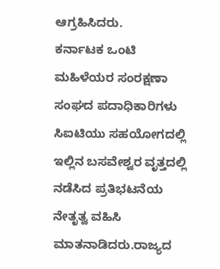ಆಗ್ರಹಿಸಿದರು.
ಕರ್ನಾಟಕ ಒಂಟಿ ಮಹಿಳೆಯರ ಸಂರಕ್ಷಣಾ ಸಂಘದ ಪದಾಧಿಕಾರಿಗಳು ಸಿಐಟಿಯು ಸಹಯೋಗದಲ್ಲಿ ಇಲ್ಲಿನ ಬಸವೇಶ್ವರ ವೃತ್ತದಲ್ಲಿ ನಡೆಸಿದ ಪ್ರತಿಭಟನೆಯ ನೇತೃತ್ವ ವಹಿಸಿ ಮಾತನಾಡಿದರು.ರಾಜ್ಯದ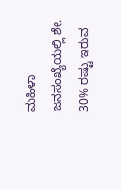ಮಹಿಳಾ ಜನಸಂಖ್ಯೆಯಲ್ಲಿ ಶೇ. 30% ರಷ್ಟು ಇರುವ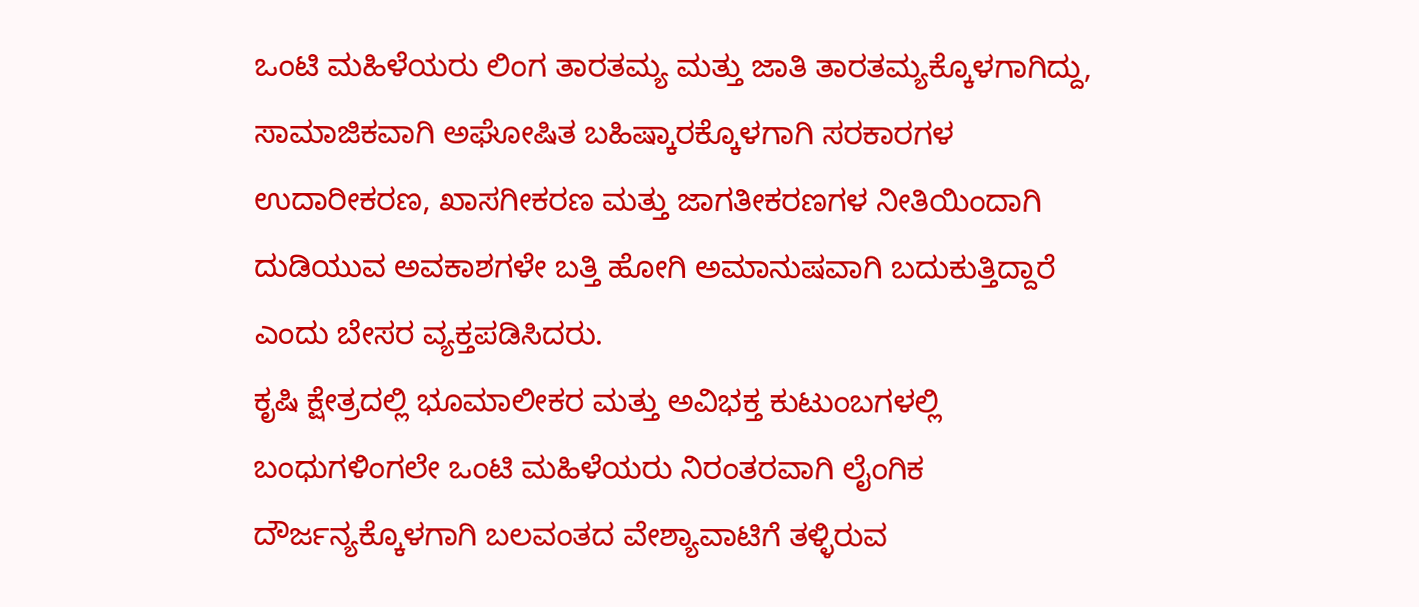ಒಂಟಿ ಮಹಿಳೆಯರು ಲಿಂಗ ತಾರತಮ್ಯ ಮತ್ತು ಜಾತಿ ತಾರತಮ್ಯಕ್ಕೊಳಗಾಗಿದ್ದು, ಸಾಮಾಜಿಕವಾಗಿ ಅಘೋಷಿತ ಬಹಿಷ್ಕಾರಕ್ಕೊಳಗಾಗಿ ಸರಕಾರಗಳ ಉದಾರೀಕರಣ, ಖಾಸಗೀಕರಣ ಮತ್ತು ಜಾಗತೀಕರಣಗಳ ನೀತಿಯಿಂದಾಗಿ ದುಡಿಯುವ ಅವಕಾಶಗಳೇ ಬತ್ತಿ ಹೋಗಿ ಅಮಾನುಷವಾಗಿ ಬದುಕುತ್ತಿದ್ದಾರೆ ಎಂದು ಬೇಸರ ವ್ಯಕ್ತಪಡಿಸಿದರು.
ಕೃಷಿ ಕ್ಷೇತ್ರದಲ್ಲಿ ಭೂಮಾಲೀಕರ ಮತ್ತು ಅವಿಭಕ್ತ ಕುಟುಂಬಗಳಲ್ಲಿ ಬಂಧುಗಳಿಂಗಲೇ ಒಂಟಿ ಮಹಿಳೆಯರು ನಿರಂತರವಾಗಿ ಲೈಂಗಿಕ ದೌರ್ಜನ್ಯಕ್ಕೊಳಗಾಗಿ ಬಲವಂತದ ವೇಶ್ಯಾವಾಟಿಗೆ ತಳ್ಳಿರುವ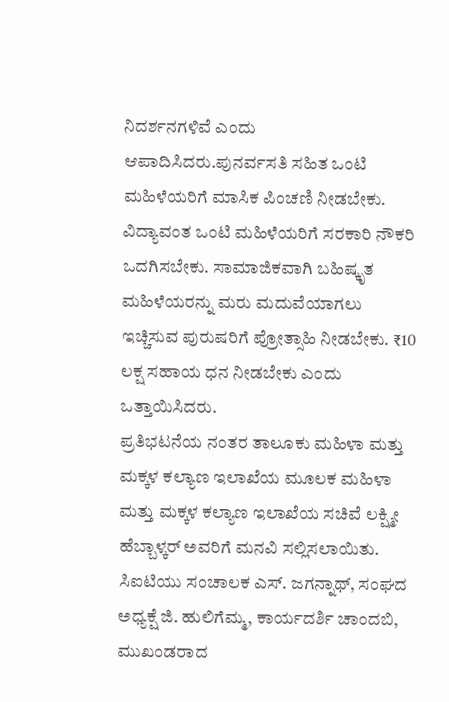ನಿದರ್ಶನಗಳಿವೆ ಎಂದು ಆಪಾದಿಸಿದರು.ಪುನರ್ವಸತಿ ಸಹಿತ ಒಂಟಿ ಮಹಿಳೆಯರಿಗೆ ಮಾಸಿಕ ಪಿಂಚಣಿ ನೀಡಬೇಕು. ವಿದ್ಯಾವಂತ ಒಂಟಿ ಮಹಿಳೆಯರಿಗೆ ಸರಕಾರಿ ನೌಕರಿ ಒದಗಿಸಬೇಕು. ಸಾಮಾಜಿಕವಾಗಿ ಬಹಿಷ್ಕೃತ ಮಹಿಳೆಯರನ್ನು ಮರು ಮದುವೆಯಾಗಲು ಇಚ್ಚಿಸುವ ಪುರುಷರಿಗೆ ಪ್ರೋತ್ಸಾಹಿ ನೀಡಬೇಕು. ₹10 ಲಕ್ಷ ಸಹಾಯ ಧನ ನೀಡಬೇಕು ಎಂದು ಒತ್ತಾಯಿಸಿದರು.
ಪ್ರತಿಭಟನೆಯ ನಂತರ ತಾಲೂಕು ಮಹಿಳಾ ಮತ್ತು ಮಕ್ಕಳ ಕಲ್ಯಾಣ ಇಲಾಖೆಯ ಮೂಲಕ ಮಹಿಳಾ ಮತ್ತು ಮಕ್ಕಳ ಕಲ್ಯಾಣ ಇಲಾಖೆಯ ಸಚಿವೆ ಲಕ್ಷ್ಮೀ ಹೆಬ್ಬಾಳ್ಕರ್ ಅವರಿಗೆ ಮನವಿ ಸಲ್ಲಿಸಲಾಯಿತು.
ಸಿಐಟಿಯು ಸಂಚಾಲಕ ಎಸ್. ಜಗನ್ನಾಥ್, ಸಂಘದ ಅಧ್ಯಕ್ಷೆ ಜಿ. ಹುಲಿಗೆಮ್ಮ, ಕಾರ್ಯದರ್ಶಿ ಚಾಂದಬಿ, ಮುಖಂಡರಾದ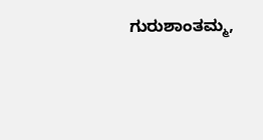ಗುರುಶಾಂತಮ್ಮ,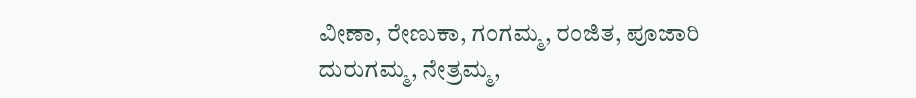ವೀಣಾ, ರೇಣುಕಾ, ಗಂಗಮ್ಮ, ರಂಜಿತ, ಪೂಜಾರಿ ದುರುಗಮ್ಮ, ನೇತ್ರಮ್ಮ,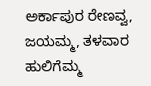ಅರ್ಕಾಪುರ ರೇಣವ್ವ, ಜಯಮ್ಮ, ತಳವಾರ ಹುಲಿಗೆಮ್ಮ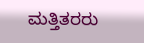ಮತ್ತಿತರರು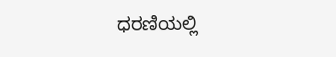ಧರಣಿಯಲ್ಲಿ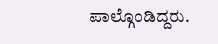ಪಾಲ್ಗೊಂಡಿದ್ದರು.